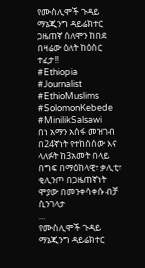የሙስሊሞች ጉዳይ ማኔጂንግ ዳይሬክተር ጋዜጠኛ ሰለሞን ከበደ በዛሬው ዕለት ከዕስር ተፈታ!!
#Ethiopia #Journalist #EthioMuslims #SolomonKebede #MinilikSalsawi
በነ አማን አሰፋ መዝገብ በ24ኛነት የተከሰሰው እና ላለፉት ከ3አመት በላይ በግፍ በማዕከላዊ፣ ቃሊቲ፣ ቂሊንጦ በጋዜጠኛነት ሞያው በመንቀሳቀሱ ብቻ ሲንገላታ
…
የሙስሊሞች ጉዳይ ማኔጂንግ ዳይሬክተር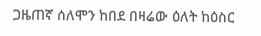ጋዜጠኛ ሰለሞን ከበደ በዛሬው ዕለት ከዕስር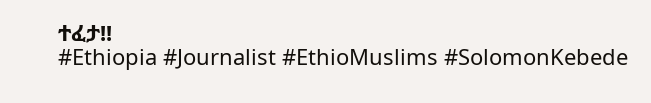ተፈታ!!
#Ethiopia #Journalist #EthioMuslims #SolomonKebede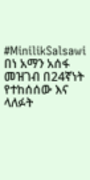#MinilikSalsawi
በነ አማን አሰፋ መዝገብ በ24ኛነት የተከሰሰው እና ላለፉት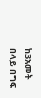ከ3አመት በላይ በግፍ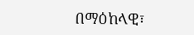በማዕከላዊ፣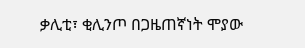ቃሊቲ፣ ቂሊንጦ በጋዜጠኛነት ሞያው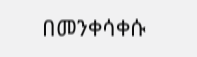በመንቀሳቀሱ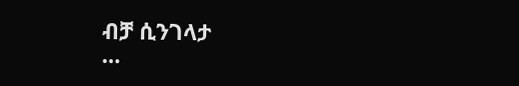ብቻ ሲንገላታ
…